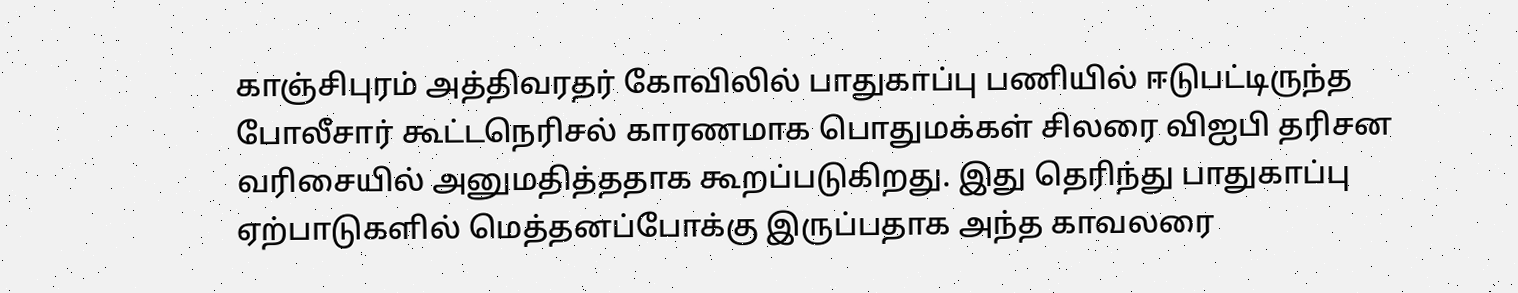காஞ்சிபுரம் அத்திவரதர் கோவிலில் பாதுகாப்பு பணியில் ஈடுபட்டிருந்த போலீசார் கூட்டநெரிசல் காரணமாக பொதுமக்கள் சிலரை விஐபி தரிசன வரிசையில் அனுமதித்ததாக கூறப்படுகிறது. இது தெரிந்து பாதுகாப்பு ஏற்பாடுகளில் மெத்தனப்போக்கு இருப்பதாக அந்த காவலரை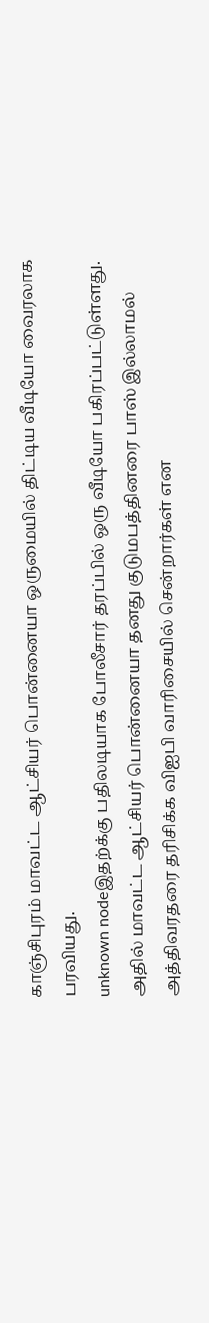காஞ்சிபுரம் மாவட்ட ஆட்சியர் பொன்னையா ஒருமையில் திட்டிய வீடியோ வைரலாக பரவியது.
unknown nodeஇதற்க்கு பதிலடியாக போலீசார் தரப்பில் ஒரு வீடியோ பகிரப்பட்டுள்ளது. அதில் மாவட்ட ஆட்சியர் பொன்னையா தனது குடுமபத்தினரை பாஸ் இல்லாமல் அத்திவரதரை தரிசிக்க விஐபி வாரிசையில் சென்றார்கள் என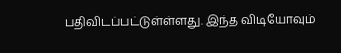பதிவிடப்பட்டுள்ள்ளது. இந்த விடியோவும்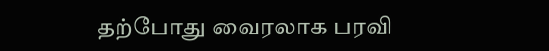தற்போது வைரலாக பரவி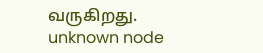வருகிறது.
unknown node